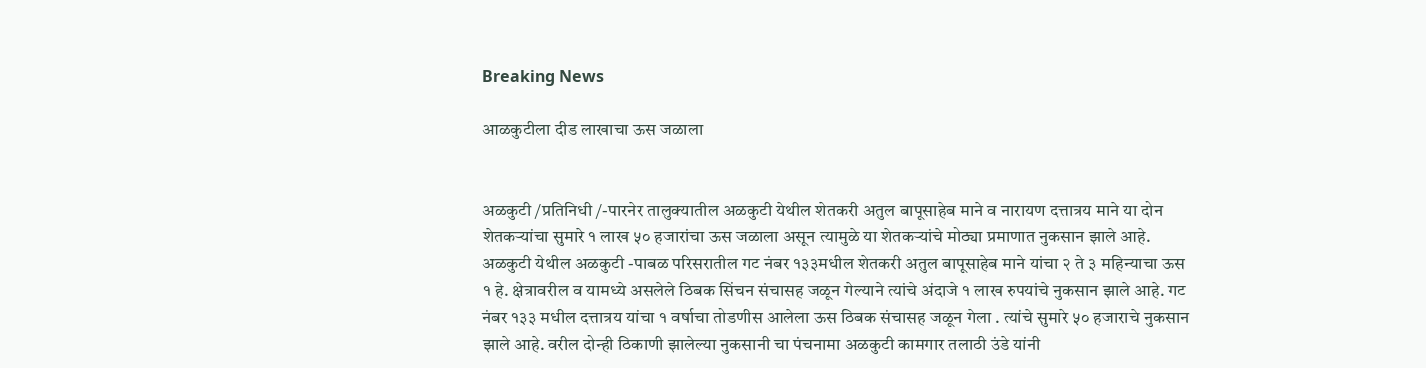Breaking News

आळकुटीला दीड लाखाचा ऊस जळाला


अळकुटी /प्रतिनिधी /-पारनेर तालुक्यातील अळकुटी येथील शेतकरी अतुल बापूसाहेब माने व नारायण दत्तात्रय माने या दोन शेतकऱ्यांचा सुमारे १ लाख ५० हजारांचा ऊस जळाला असून त्यामुळे या शेतकऱ्यांचे मोठ्या प्रमाणात नुकसान झाले आहे.
अळकुटी येथील अळकुटी -पाबळ परिसरातील गट नंबर १३३मधील शेतकरी अतुल बापूसाहेब माने यांचा २ ते ३ महिन्याचा ऊस १ हे. क्षेत्रावरील व यामध्ये असलेले ठिबक सिंचन संचासह जळून गेल्याने त्यांचे अंदाजे १ लाख रुपयांचे नुकसान झाले आहे. गट नंबर १३३ मधील दत्तात्रय यांचा १ वर्षाचा तोडणीस आलेला ऊस ठिबक संचासह जळून गेला . त्यांचे सुमारे ५० हजाराचे नुकसान झाले आहे. वरील दोन्ही ठिकाणी झालेल्या नुकसानी चा पंचनामा अळकुटी कामगार तलाठी उंडे यांनी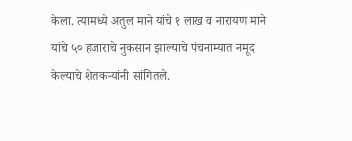केला. त्यामध्ये अतुल माने यांचे १ लाख व नारायण माने यांचे ५० हजाराचे नुकसान झाल्याचे पंचनाम्यात नमूद केल्याचे शेतकऱ्यांनी सांगितले.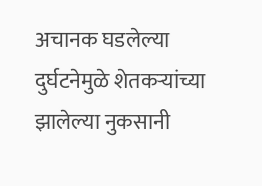अचानक घडलेल्या दुर्घटनेमुळे शेतकऱ्यांच्या झालेल्या नुकसानी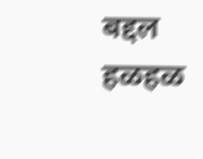बद्दल हळहळ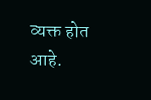व्यक्त होत आहे.